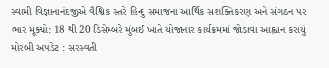સ્વામી વિજ્ઞાનાનંદજીએ વૈશ્વિક સ્તરે હિન્દુ સમાજના આર્થિક સશક્તિકરણ અને સંગઠન પર ભાર મૂક્યો: 18 થી 20 ડિસેમ્બરે મુંબઈ ખાતે યોજાનાર કાર્યક્રમમાં જોડાવા આહ્વાન કરાયું મોરબી અપડેટ : સરસ્વતી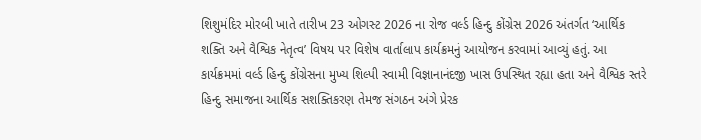શિશુમંદિર મોરબી ખાતે તારીખ 23 ઓગસ્ટ 2026 ના રોજ વર્લ્ડ હિન્દુ કોંગ્રેસ 2026 અંતર્ગત ‘આર્થિક શક્તિ અને વૈશ્વિક નેતૃત્વ’ વિષય પર વિશેષ વાર્તાલાપ કાર્યક્રમનું આયોજન કરવામાં આવ્યું હતું. આ કાર્યક્રમમાં વર્લ્ડ હિન્દુ કોંગ્રેસના મુખ્ય શિલ્પી સ્વામી વિજ્ઞાનાનંદજી ખાસ ઉપસ્થિત રહ્યા હતા અને વૈશ્વિક સ્તરે હિન્દુ સમાજના આર્થિક સશક્તિકરણ તેમજ સંગઠન અંગે પ્રેરક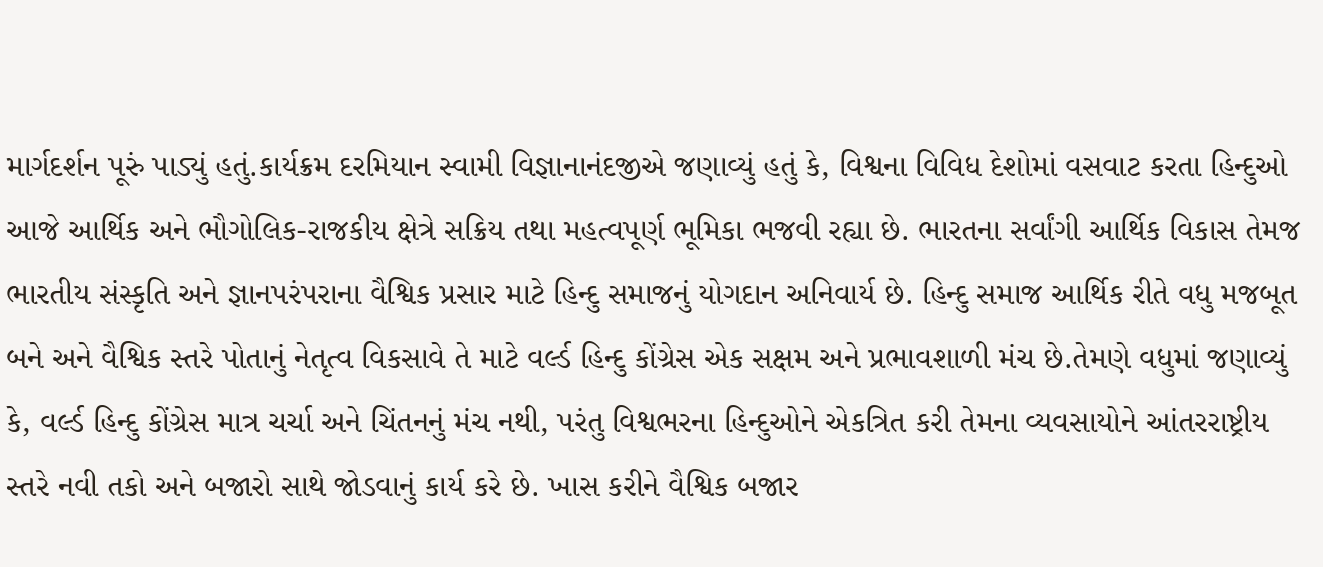માર્ગદર્શન પૂરું પાડ્યું હતું.કાર્યક્રમ દરમિયાન સ્વામી વિજ્ઞાનાનંદજીએ જણાવ્યું હતું કે, વિશ્વના વિવિધ દેશોમાં વસવાટ કરતા હિન્દુઓ આજે આર્થિક અને ભૌગોલિક-રાજકીય ક્ષેત્રે સક્રિય તથા મહત્વપૂર્ણ ભૂમિકા ભજવી રહ્યા છે. ભારતના સર્વાંગી આર્થિક વિકાસ તેમજ ભારતીય સંસ્કૃતિ અને જ્ઞાનપરંપરાના વૈશ્વિક પ્રસાર માટે હિન્દુ સમાજનું યોગદાન અનિવાર્ય છે. હિન્દુ સમાજ આર્થિક રીતે વધુ મજબૂત બને અને વૈશ્વિક સ્તરે પોતાનું નેતૃત્વ વિકસાવે તે માટે વર્લ્ડ હિન્દુ કોંગ્રેસ એક સક્ષમ અને પ્રભાવશાળી મંચ છે.તેમણે વધુમાં જણાવ્યું કે, વર્લ્ડ હિન્દુ કોંગ્રેસ માત્ર ચર્ચા અને ચિંતનનું મંચ નથી, પરંતુ વિશ્વભરના હિન્દુઓને એકત્રિત કરી તેમના વ્યવસાયોને આંતરરાષ્ટ્રીય સ્તરે નવી તકો અને બજારો સાથે જોડવાનું કાર્ય કરે છે. ખાસ કરીને વૈશ્વિક બજાર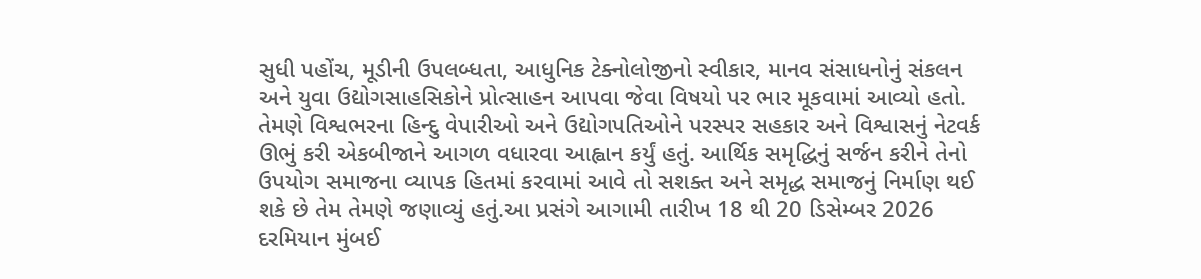સુધી પહોંચ, મૂડીની ઉપલબ્ધતા, આધુનિક ટેક્નોલોજીનો સ્વીકાર, માનવ સંસાધનોનું સંકલન અને યુવા ઉદ્યોગસાહસિકોને પ્રોત્સાહન આપવા જેવા વિષયો પર ભાર મૂકવામાં આવ્યો હતો. તેમણે વિશ્વભરના હિન્દુ વેપારીઓ અને ઉદ્યોગપતિઓને પરસ્પર સહકાર અને વિશ્વાસનું નેટવર્ક ઊભું કરી એકબીજાને આગળ વધારવા આહ્વાન કર્યું હતું. આર્થિક સમૃદ્ધિનું સર્જન કરીને તેનો ઉપયોગ સમાજના વ્યાપક હિતમાં કરવામાં આવે તો સશક્ત અને સમૃદ્ધ સમાજનું નિર્માણ થઈ શકે છે તેમ તેમણે જણાવ્યું હતું.આ પ્રસંગે આગામી તારીખ 18 થી 20 ડિસેમ્બર 2026 દરમિયાન મુંબઈ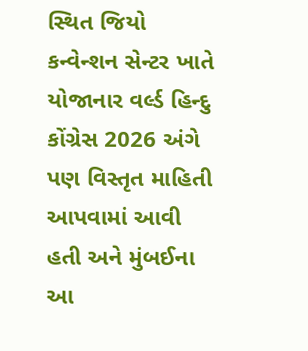સ્થિત જિયો કન્વેન્શન સેન્ટર ખાતે યોજાનાર વર્લ્ડ હિન્દુ કોંગ્રેસ 2026 અંગે પણ વિસ્તૃત માહિતી આપવામાં આવી હતી અને મુંબઈના આ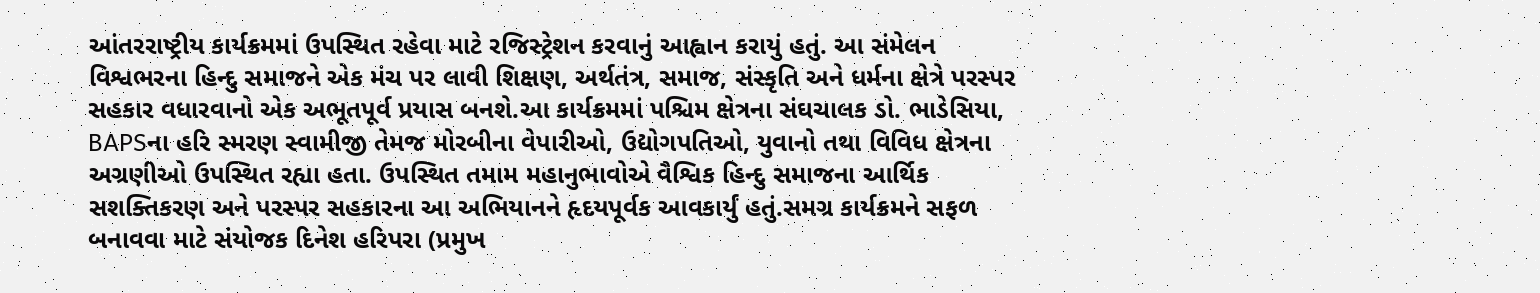આંતરરાષ્ટ્રીય કાર્યક્રમમાં ઉપસ્થિત રહેવા માટે રજિસ્ટ્રેશન કરવાનું આહ્વાન કરાયું હતું. આ સંમેલન વિશ્વભરના હિન્દુ સમાજને એક મંચ પર લાવી શિક્ષણ, અર્થતંત્ર, સમાજ, સંસ્કૃતિ અને ધર્મના ક્ષેત્રે પરસ્પર સહકાર વધારવાનો એક અભૂતપૂર્વ પ્રયાસ બનશે.આ કાર્યક્રમમાં પશ્ચિમ ક્ષેત્રના સંઘચાલક ડો. ભાડેસિયા, BAPSના હરિ સ્મરણ સ્વામીજી તેમજ મોરબીના વેપારીઓ, ઉદ્યોગપતિઓ, યુવાનો તથા વિવિધ ક્ષેત્રના અગ્રણીઓ ઉપસ્થિત રહ્યા હતા. ઉપસ્થિત તમામ મહાનુભાવોએ વૈશ્વિક હિન્દુ સમાજના આર્થિક સશક્તિકરણ અને પરસ્પર સહકારના આ અભિયાનને હૃદયપૂર્વક આવકાર્યું હતું.સમગ્ર કાર્યક્રમને સફળ બનાવવા માટે સંયોજક દિનેશ હરિપરા (પ્રમુખ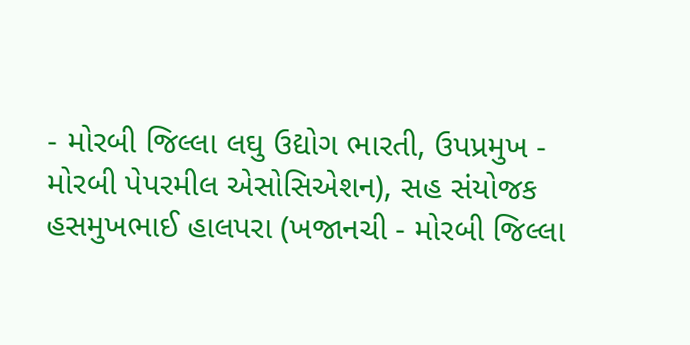- મોરબી જિલ્લા લઘુ ઉદ્યોગ ભારતી, ઉપપ્રમુખ - મોરબી પેપરમીલ એસોસિએશન), સહ સંયોજક હસમુખભાઈ હાલપરા (ખજાનચી - મોરબી જિલ્લા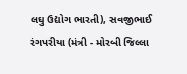લઘુ ઉદ્યોગ ભારતી), સવજીભાઈ રંગપરીયા (મંત્રી - મોરબી જિલ્લા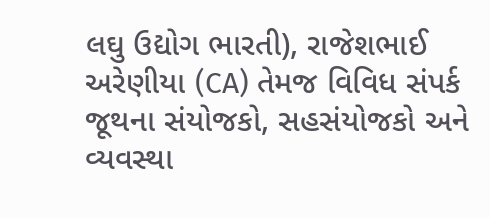લઘુ ઉદ્યોગ ભારતી), રાજેશભાઈ અરેણીયા (CA) તેમજ વિવિધ સંપર્ક જૂથના સંયોજકો, સહસંયોજકો અને વ્યવસ્થા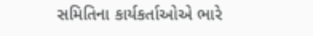સમિતિના કાર્યકર્તાઓએ ભારે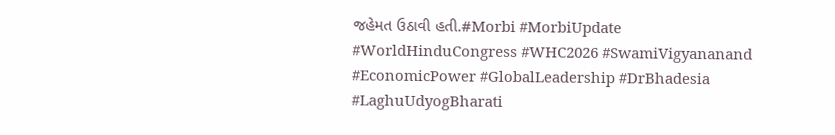જહેમત ઉઠાવી હતી.#Morbi #MorbiUpdate #WorldHinduCongress #WHC2026 #SwamiVigyananand #EconomicPower #GlobalLeadership #DrBhadesia #LaghuUdyogBharati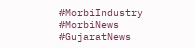#MorbiIndustry #MorbiNews #GujaratNews